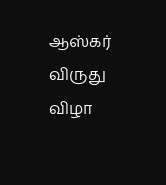ஆஸ்கர் விருது விழா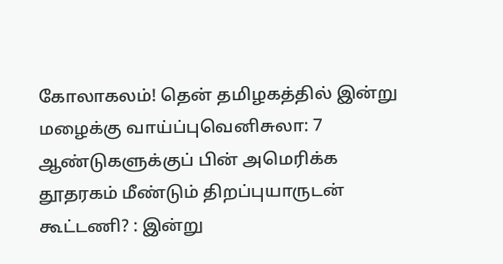கோலாகலம்! தென் தமிழகத்தில் இன்று மழைக்கு வாய்ப்புவெனிசுலா: 7 ஆண்டுகளுக்குப் பின் அமெரிக்க தூதரகம் மீண்டும் திறப்புயாருடன் கூட்டணி? : இன்று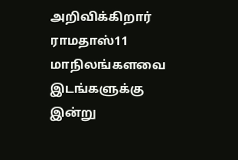அறிவிக்கிறார் ராமதாஸ்11 மாநிலங்களவை இடங்களுக்கு இன்று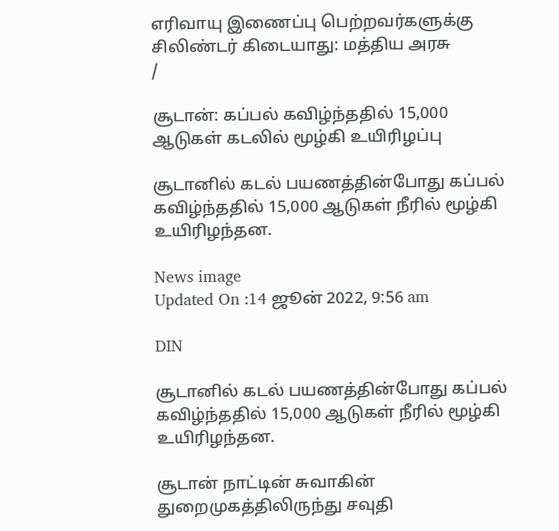எரிவாயு இணைப்பு பெற்றவர்களுக்கு சிலிண்டர் கிடையாது: மத்திய அரசு
/

சூடான்: கப்பல் கவிழ்ந்ததில் 15,000 ஆடுகள் கடலில் மூழ்கி உயிரிழப்பு

சூடானில் கடல் பயணத்தின்போது கப்பல் கவிழ்ந்ததில் 15,000 ஆடுகள் நீரில் மூழ்கி உயிரிழந்தன.

News image
Updated On :14 ஜூன் 2022, 9:56 am

DIN

சூடானில் கடல் பயணத்தின்போது கப்பல் கவிழ்ந்ததில் 15,000 ஆடுகள் நீரில் மூழ்கி உயிரிழந்தன.

சூடான் நாட்டின் சுவாகின் துறைமுகத்திலிருந்து சவுதி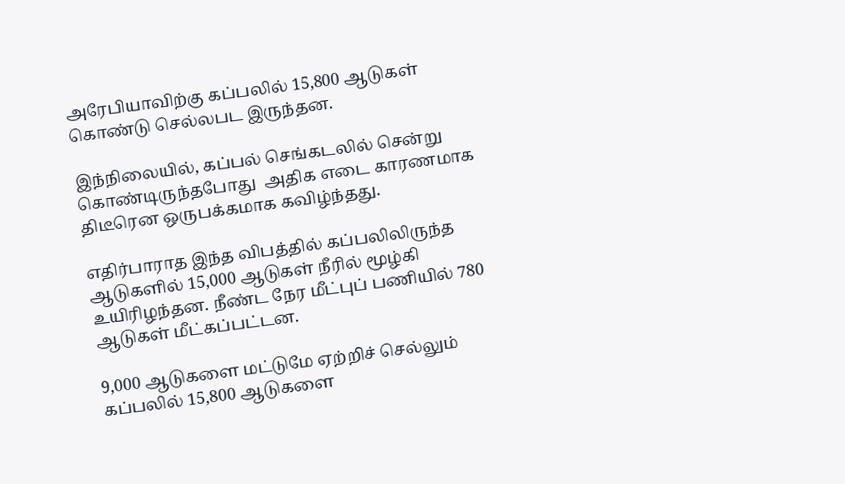அரேபியாவிற்கு கப்பலில் 15,800 ஆடுகள் கொண்டு செல்லபட இருந்தன.

இந்நிலையில், கப்பல் செங்கடலில் சென்று கொண்டிருந்தபோது  அதிக எடை காரணமாக திடீரென ஒருபக்கமாக கவிழ்ந்தது.

எதிர்பாராத இந்த விபத்தில் கப்பலிலிருந்த ஆடுகளில் 15,000 ஆடுகள் நீரில் மூழ்கி உயிரிழந்தன. நீண்ட நேர மீட்புப் பணியில் 780 ஆடுகள் மீட்கப்பட்டன.

9,000 ஆடுகளை மட்டுமே ஏற்றிச் செல்லும் கப்பலில் 15,800 ஆடுகளை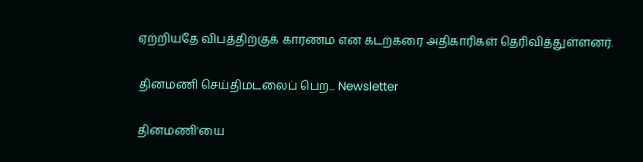ஏற்றியதே விபத்திற்குக் காரணம என கடற்கரை அதிகாரிகள் தெரிவித்துள்ளனர்.

தினமணி செய்திமடலைப் பெற... Newsletter

தினமணி'யை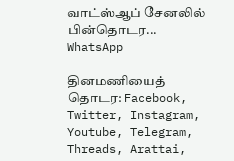வாட்ஸ்ஆப் சேனலில் பின்தொடர... WhatsApp

தினமணியைத் தொடர: Facebook, Twitter, Instagram, Youtube, Telegram, Threads, Arattai,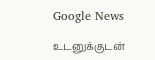Google News

உடனுக்குடன்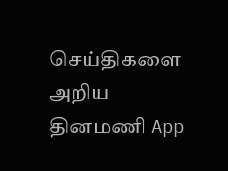செய்திகளை அறிய தினமணி App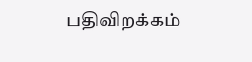பதிவிறக்கம்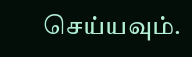செய்யவும்.